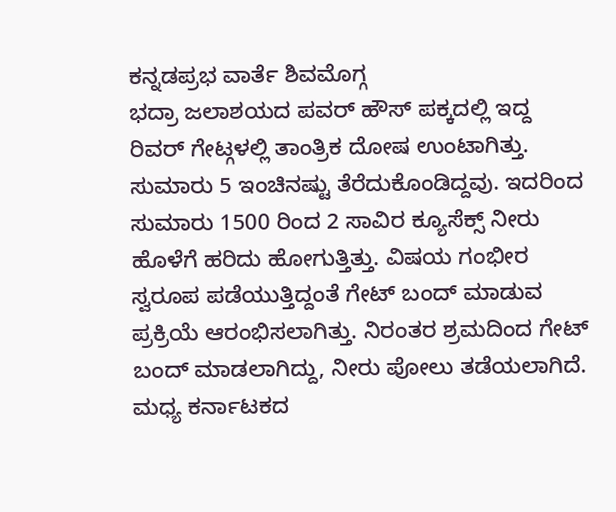ಕನ್ನಡಪ್ರಭ ವಾರ್ತೆ ಶಿವಮೊಗ್ಗ
ಭದ್ರಾ ಜಲಾಶಯದ ಪವರ್ ಹೌಸ್ ಪಕ್ಕದಲ್ಲಿ ಇದ್ದ ರಿವರ್ ಗೇಟ್ಗಳಲ್ಲಿ ತಾಂತ್ರಿಕ ದೋಷ ಉಂಟಾಗಿತ್ತು. ಸುಮಾರು 5 ಇಂಚಿನಷ್ಟು ತೆರೆದುಕೊಂಡಿದ್ದವು. ಇದರಿಂದ ಸುಮಾರು 1500 ರಿಂದ 2 ಸಾವಿರ ಕ್ಯೂಸೆಕ್ಸ್ ನೀರು ಹೊಳೆಗೆ ಹರಿದು ಹೋಗುತ್ತಿತ್ತು. ವಿಷಯ ಗಂಭೀರ ಸ್ವರೂಪ ಪಡೆಯುತ್ತಿದ್ದಂತೆ ಗೇಟ್ ಬಂದ್ ಮಾಡುವ ಪ್ರಕ್ರಿಯೆ ಆರಂಭಿಸಲಾಗಿತ್ತು. ನಿರಂತರ ಶ್ರಮದಿಂದ ಗೇಟ್ ಬಂದ್ ಮಾಡಲಾಗಿದ್ದು, ನೀರು ಪೋಲು ತಡೆಯಲಾಗಿದೆ.
ಮಧ್ಯ ಕರ್ನಾಟಕದ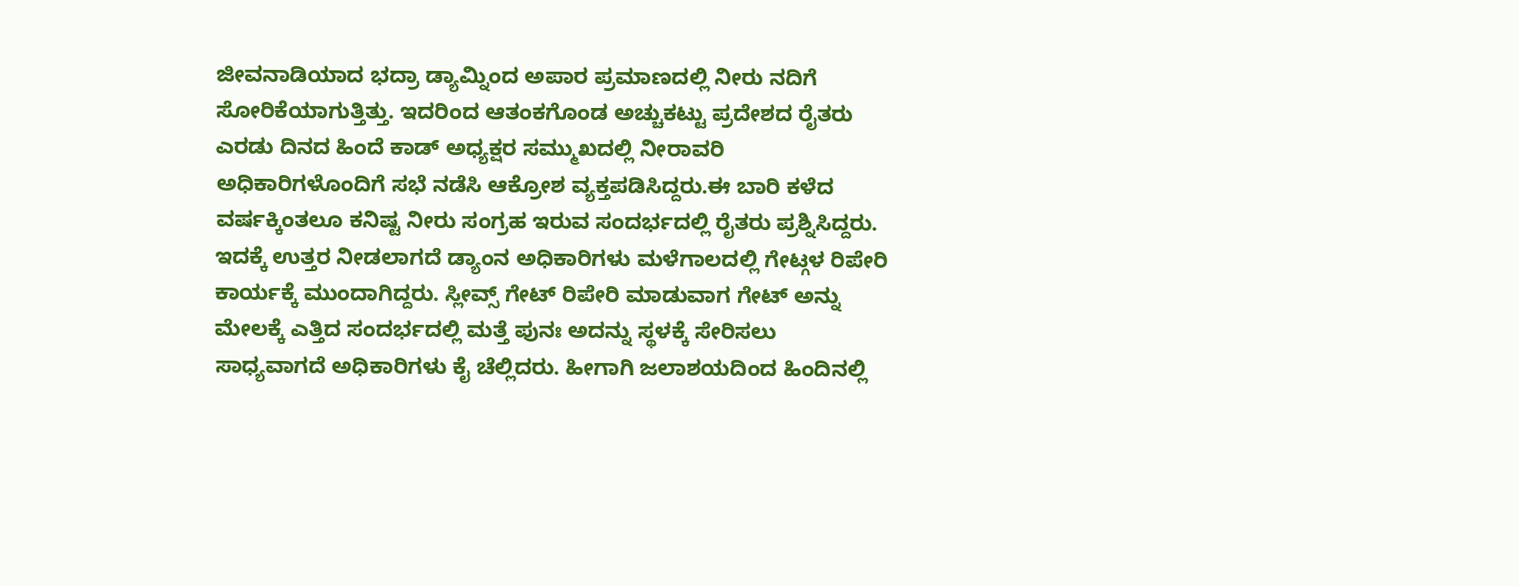ಜೀವನಾಡಿಯಾದ ಭದ್ರಾ ಡ್ಯಾಮ್ನಿಂದ ಅಪಾರ ಪ್ರಮಾಣದಲ್ಲಿ ನೀರು ನದಿಗೆ ಸೋರಿಕೆಯಾಗುತ್ತಿತ್ತು. ಇದರಿಂದ ಆತಂಕಗೊಂಡ ಅಚ್ಚುಕಟ್ಟು ಪ್ರದೇಶದ ರೈತರು ಎರಡು ದಿನದ ಹಿಂದೆ ಕಾಡ್ ಅಧ್ಯಕ್ಷರ ಸಮ್ಮುಖದಲ್ಲಿ ನೀರಾವರಿ ಅಧಿಕಾರಿಗಳೊಂದಿಗೆ ಸಭೆ ನಡೆಸಿ ಆಕ್ರೋಶ ವ್ಯಕ್ತಪಡಿಸಿದ್ದರು.ಈ ಬಾರಿ ಕಳೆದ ವರ್ಷಕ್ಕಿಂತಲೂ ಕನಿಷ್ಟ ನೀರು ಸಂಗ್ರಹ ಇರುವ ಸಂದರ್ಭದಲ್ಲಿ ರೈತರು ಪ್ರಶ್ನಿಸಿದ್ದರು. ಇದಕ್ಕೆ ಉತ್ತರ ನೀಡಲಾಗದೆ ಡ್ಯಾಂನ ಅಧಿಕಾರಿಗಳು ಮಳೆಗಾಲದಲ್ಲಿ ಗೇಟ್ಗಳ ರಿಪೇರಿ ಕಾರ್ಯಕ್ಕೆ ಮುಂದಾಗಿದ್ದರು. ಸ್ಲೀವ್ಸ್ ಗೇಟ್ ರಿಪೇರಿ ಮಾಡುವಾಗ ಗೇಟ್ ಅನ್ನು ಮೇಲಕ್ಕೆ ಎತ್ತಿದ ಸಂದರ್ಭದಲ್ಲಿ ಮತ್ತೆ ಪುನಃ ಅದನ್ನು ಸ್ಥಳಕ್ಕೆ ಸೇರಿಸಲು ಸಾಧ್ಯವಾಗದೆ ಅಧಿಕಾರಿಗಳು ಕೈ ಚೆಲ್ಲಿದರು. ಹೀಗಾಗಿ ಜಲಾಶಯದಿಂದ ಹಿಂದಿನಲ್ಲಿ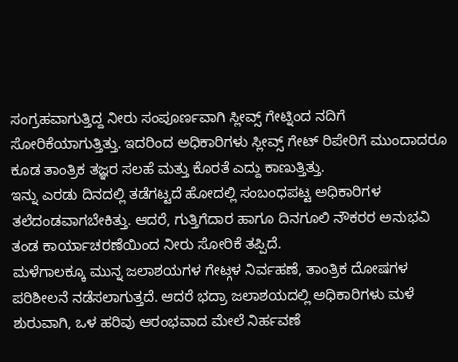ಸಂಗ್ರಹವಾಗುತ್ತಿದ್ದ ನೀರು ಸಂಪೂರ್ಣವಾಗಿ ಸ್ಲೀವ್ಸ್ ಗೇಟ್ನಿಂದ ನದಿಗೆ ಸೋರಿಕೆಯಾಗುತ್ತಿತ್ತು. ಇದರಿಂದ ಅಧಿಕಾರಿಗಳು ಸ್ಲೀವ್ಸ್ ಗೇಟ್ ರಿಪೇರಿಗೆ ಮುಂದಾದರೂ ಕೂಡ ತಾಂತ್ರಿಕ ತಜ್ಞರ ಸಲಹೆ ಮತ್ತು ಕೊರತೆ ಎದ್ದು ಕಾಣುತ್ತಿತ್ತು.
ಇನ್ನು ಎರಡು ದಿನದಲ್ಲಿ ತಡೆಗಟ್ಟದೆ ಹೋದಲ್ಲಿ ಸಂಬಂಧಪಟ್ಟ ಅಧಿಕಾರಿಗಳ ತಲೆದಂಡವಾಗಬೇಕಿತ್ತು. ಆದರೆ, ಗುತ್ತಿಗೆದಾರ ಹಾಗೂ ದಿನಗೂಲಿ ನೌಕರರ ಅನುಭವಿ ತಂಡ ಕಾರ್ಯಾಚರಣೆಯಿಂದ ನೀರು ಸೋರಿಕೆ ತಪ್ಪಿದೆ.
ಮಳೆಗಾಲಕ್ಕೂ ಮುನ್ನ ಜಲಾಶಯಗಳ ಗೇಟ್ಗಳ ನಿರ್ವಹಣೆ, ತಾಂತ್ರಿಕ ದೋಷಗಳ ಪರಿಶೀಲನೆ ನಡೆಸಲಾಗುತ್ತದೆ. ಆದರೆ ಭದ್ರಾ ಜಲಾಶಯದಲ್ಲಿ ಅಧಿಕಾರಿಗಳು ಮಳೆ ಶುರುವಾಗಿ, ಒಳ ಹರಿವು ಆರಂಭವಾದ ಮೇಲೆ ನಿರ್ಹವಣೆ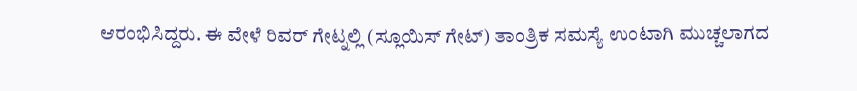ಆರಂಭಿಸಿದ್ದರು. ಈ ವೇಳೆ ರಿವರ್ ಗೇಟ್ನಲ್ಲಿ (ಸ್ಲೂಯಿಸ್ ಗೇಟ್) ತಾಂತ್ರಿಕ ಸಮಸ್ಯೆ ಉಂಟಾಗಿ ಮುಚ್ಚಲಾಗದ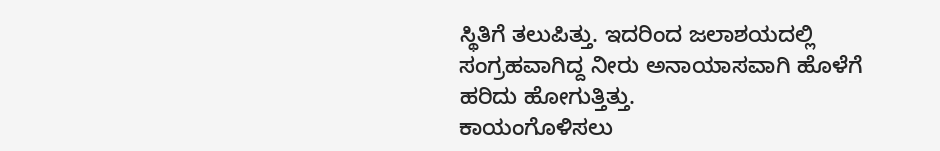ಸ್ಥಿತಿಗೆ ತಲುಪಿತ್ತು. ಇದರಿಂದ ಜಲಾಶಯದಲ್ಲಿ ಸಂಗ್ರಹವಾಗಿದ್ದ ನೀರು ಅನಾಯಾಸವಾಗಿ ಹೊಳೆಗೆ ಹರಿದು ಹೋಗುತ್ತಿತ್ತು.
ಕಾಯಂಗೊಳಿಸಲು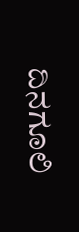ದಿನಗೂಲಿ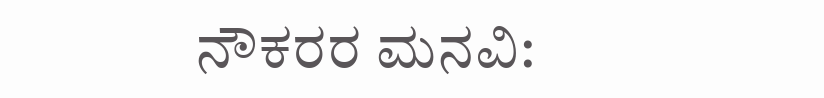ನೌಕರರ ಮನವಿ: